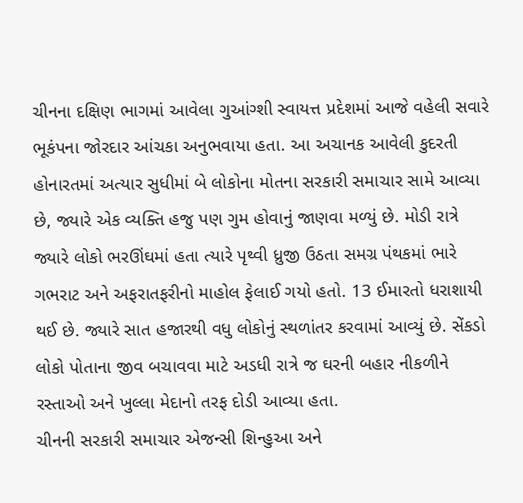ચીનના દક્ષિણ ભાગમાં આવેલા ગુઆંગ્શી સ્વાયત્ત પ્રદેશમાં આજે વહેલી સવારે ભૂકંપના જોરદાર આંચકા અનુભવાયા હતા. આ અચાનક આવેલી કુદરતી હોનારતમાં અત્યાર સુધીમાં બે લોકોના મોતના સરકારી સમાચાર સામે આવ્યા છે, જ્યારે એક વ્યક્તિ હજુ પણ ગુમ હોવાનું જાણવા મળ્યું છે. મોડી રાત્રે જ્યારે લોકો ભરઊંઘમાં હતા ત્યારે પૃથ્વી ધ્રુજી ઉઠતા સમગ્ર પંથકમાં ભારે ગભરાટ અને અફરાતફરીનો માહોલ ફેલાઈ ગયો હતો. 13 ઈમારતો ધરાશાયી થઈ છે. જ્યારે સાત હજારથી વધુ લોકોનું સ્થળાંતર કરવામાં આવ્યું છે. સેંકડો લોકો પોતાના જીવ બચાવવા માટે અડધી રાત્રે જ ઘરની બહાર નીકળીને રસ્તાઓ અને ખુલ્લા મેદાનો તરફ દોડી આવ્યા હતા.
ચીનની સરકારી સમાચાર એજન્સી શિન્હુઆ અને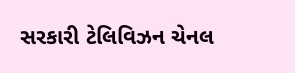સરકારી ટેલિવિઝન ચેનલ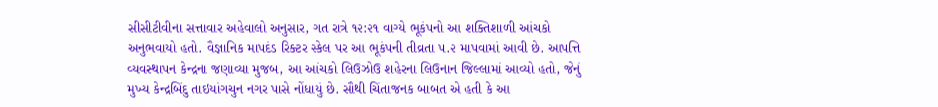સીસીટીવીના સત્તાવાર અહેવાલો અનુસાર, ગત રાત્રે ૧૨:૨૧ વાગ્યે ભૂકંપનો આ શક્તિશાળી આંચકો અનુભવાયો હતો. વૈજ્ઞાનિક માપદંડ રિક્ટર સ્કેલ પર આ ભૂકંપની તીવ્રતા ૫.૨ માપવામાં આવી છે. આપત્તિ વ્યવસ્થાપન કેન્દ્રના જણાવ્યા મુજબ, આ આંચકો લિઉઝોઉ શહેરના લિઉનાન જિલ્લામાં આવ્યો હતો, જેનું મુખ્ય કેન્દ્રબિંદુ તાઇયાંગચુન નગર પાસે નોંધાયું છે. સૌથી ચિંતાજનક બાબત એ હતી કે આ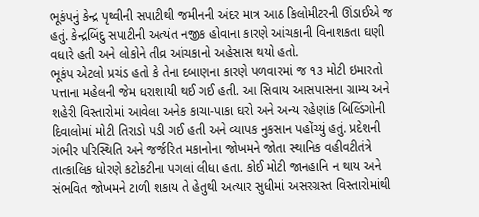ભૂકંપનું કેન્દ્ર પૃથ્વીની સપાટીથી જમીનની અંદર માત્ર આઠ કિલોમીટરની ઊંડાઈએ જ હતું. કેન્દ્રબિંદુ સપાટીની અત્યંત નજીક હોવાના કારણે આંચકાની વિનાશકતા ઘણી વધારે હતી અને લોકોને તીવ્ર આંચકાનો અહેસાસ થયો હતો.
ભૂકંપ એટલો પ્રચંડ હતો કે તેના દબાણના કારણે પળવારમાં જ ૧૩ મોટી ઇમારતો પત્તાના મહેલની જેમ ધરાશાયી થઈ ગઈ હતી. આ સિવાય આસપાસના ગ્રામ્ય અને શહેરી વિસ્તારોમાં આવેલા અનેક કાચા-પાકા ઘરો અને અન્ય રહેણાંક બિલ્ડિંગોની દિવાલોમાં મોટી તિરાડો પડી ગઈ હતી અને વ્યાપક નુકસાન પહોંચ્યું હતું. પ્રદેશની ગંભીર પરિસ્થિતિ અને જર્જરિત મકાનોના જોખમને જોતા સ્થાનિક વહીવટીતંત્રે તાત્કાલિક ધોરણે કટોકટીના પગલાં લીધા હતા. કોઈ મોટી જાનહાનિ ન થાય અને સંભવિત જોખમને ટાળી શકાય તે હેતુથી અત્યાર સુધીમાં અસરગ્રસ્ત વિસ્તારોમાંથી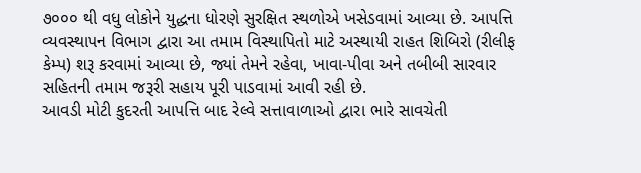૭૦૦૦ થી વધુ લોકોને યુદ્ધના ધોરણે સુરક્ષિત સ્થળોએ ખસેડવામાં આવ્યા છે. આપત્તિ વ્યવસ્થાપન વિભાગ દ્વારા આ તમામ વિસ્થાપિતો માટે અસ્થાયી રાહત શિબિરો (રીલીફ કેમ્પ) શરૂ કરવામાં આવ્યા છે, જ્યાં તેમને રહેવા, ખાવા-પીવા અને તબીબી સારવાર સહિતની તમામ જરૂરી સહાય પૂરી પાડવામાં આવી રહી છે.
આવડી મોટી કુદરતી આપત્તિ બાદ રેલ્વે સત્તાવાળાઓ દ્વારા ભારે સાવચેતી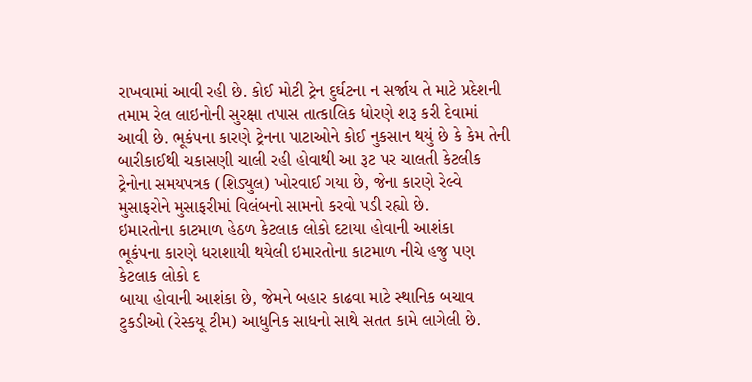રાખવામાં આવી રહી છે. કોઈ મોટી ટ્રેન દુર્ઘટના ન સર્જાય તે માટે પ્રદેશની તમામ રેલ લાઇનોની સુરક્ષા તપાસ તાત્કાલિક ધોરણે શરૂ કરી દેવામાં આવી છે. ભૂકંપના કારણે ટ્રેનના પાટાઓને કોઈ નુકસાન થયું છે કે કેમ તેની બારીકાઈથી ચકાસણી ચાલી રહી હોવાથી આ રૂટ પર ચાલતી કેટલીક ટ્રેનોના સમયપત્રક (શિડ્યુલ) ખોરવાઈ ગયા છે, જેના કારણે રેલ્વે મુસાફરોને મુસાફરીમાં વિલંબનો સામનો કરવો પડી રહ્યો છે.
ઇમારતોના કાટમાળ હેઠળ કેટલાક લોકો દટાયા હોવાની આશંકા
ભૂકંપના કારણે ધરાશાયી થયેલી ઇમારતોના કાટમાળ નીચે હજુ પણ કેટલાક લોકો દ
બાયા હોવાની આશંકા છે, જેમને બહાર કાઢવા માટે સ્થાનિક બચાવ ટુકડીઓ (રેસ્કયૂ ટીમ) આધુનિક સાધનો સાથે સતત કામે લાગેલી છે.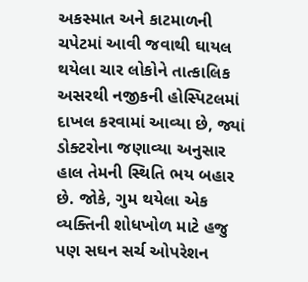અકસ્માત અને કાટમાળની ચપેટમાં આવી જવાથી ઘાયલ થયેલા ચાર લોકોને તાત્કાલિક અસરથી નજીકની હોસ્પિટલમાં દાખલ કરવામાં આવ્યા છે, જ્યાં ડોક્ટરોના જણાવ્યા અનુસાર હાલ તેમની સ્થિતિ ભય બહાર છે. જોકે, ગુમ થયેલા એક વ્યક્તિની શોધખોળ માટે હજુ પણ સઘન સર્ચ ઓપરેશન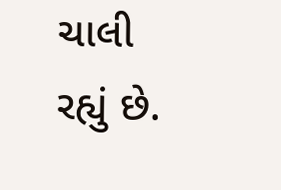ચાલી રહ્યું છે.